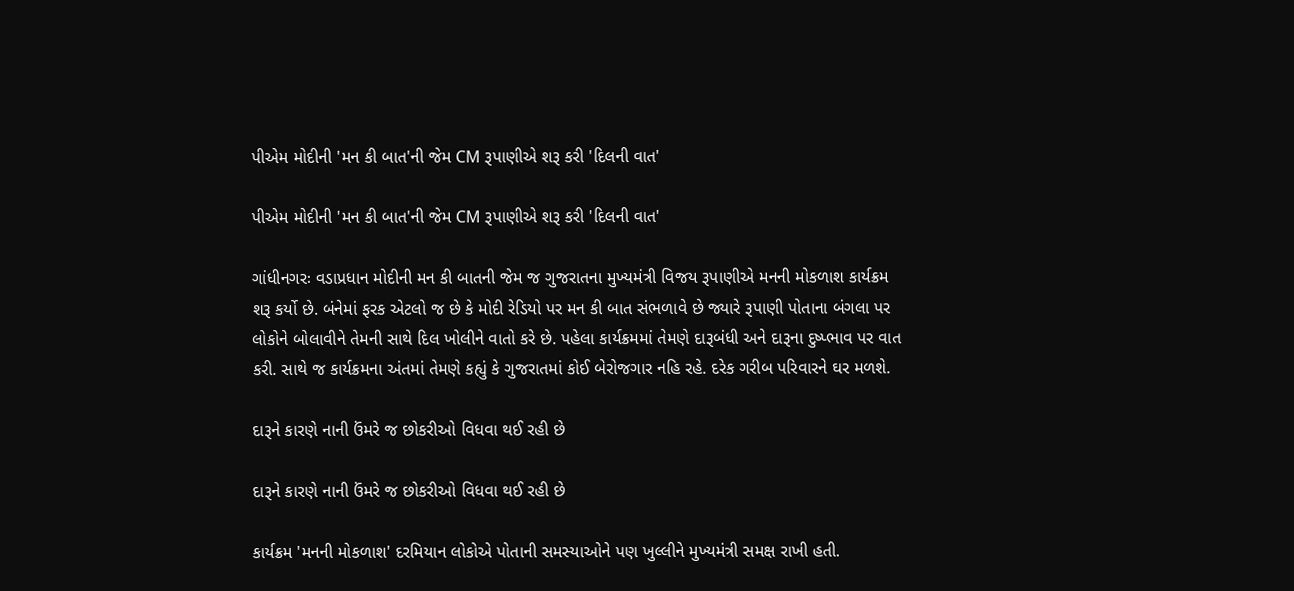પીએમ મોદીની 'મન કી બાત'ની જેમ CM રૂપાણીએ શરૂ કરી 'દિલની વાત'

પીએમ મોદીની 'મન કી બાત'ની જેમ CM રૂપાણીએ શરૂ કરી 'દિલની વાત'

ગાંધીનગરઃ વડાપ્રધાન મોદીની મન કી બાતની જેમ જ ગુજરાતના મુખ્યમંત્રી વિજય રૂપાણીએ મનની મોકળાશ કાર્યક્રમ શરૂ કર્યો છે. બંનેમાં ફરક એટલો જ છે કે મોદી રેડિયો પર મન કી બાત સંભળાવે છે જ્યારે રૂપાણી પોતાના બંગલા પર લોકોને બોલાવીને તેમની સાથે દિલ ખોલીને વાતો કરે છે. પહેલા કાર્યક્રમમાં તેમણે દારૂબંધી અને દારૂના દુષ્પ્ભાવ પર વાત કરી. સાથે જ કાર્યક્રમના અંતમાં તેમણે કહ્યું કે ગુજરાતમાં કોઈ બેરોજગાર નહિ રહે. દરેક ગરીબ પરિવારને ઘર મળશે.

દારૂને કારણે નાની ઉંમરે જ છોકરીઓ વિધવા થઈ રહી છે

દારૂને કારણે નાની ઉંમરે જ છોકરીઓ વિધવા થઈ રહી છે

કાર્યક્રમ 'મનની મોકળાશ' દરમિયાન લોકોએ પોતાની સમસ્યાઓને પણ ખુલ્લીને મુખ્યમંત્રી સમક્ષ રાખી હતી.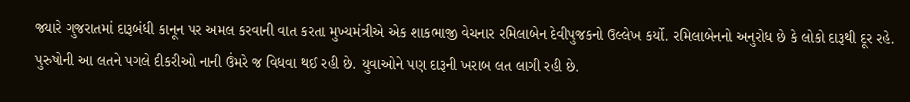જ્યારે ગુજરાતમાં દારૂબંધી કાનૂન પર અમલ કરવાની વાત કરતા મુખ્યમંત્રીએ એક શાકભાજી વેચનાર રમિલાબેન દેવીપુજકનો ઉલ્લેખ કર્યો. રમિલાબેનનો અનુરોધ છે કે લોકો દારૂથી દૂર રહે. પુરુષોની આ લતને પગલે દીકરીઓ નાની ઉંમરે જ વિધવા થઈ રહી છે. યુવાઓને પણ દારૂની ખરાબ લત લાગી રહી છે.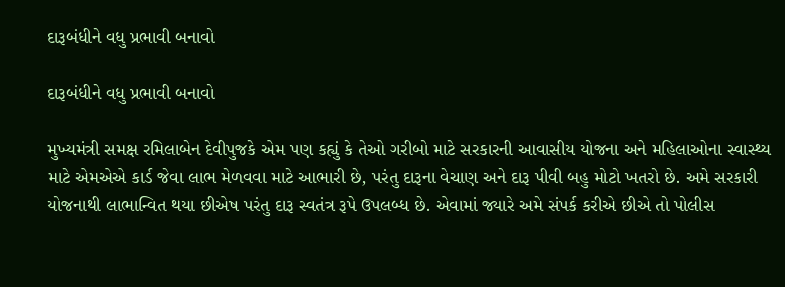દારૂબંધીને વધુ પ્રભાવી બનાવો

દારૂબંધીને વધુ પ્રભાવી બનાવો

મુખ્યમંત્રી સમક્ષ રમિલાબેન દેવીપુજકે એમ પણ કહ્યું કે તેઓ ગરીબો માટે સરકારની આવાસીય યોજના અને મહિલાઓના સ્વાસ્થ્ય માટે એમએએ કાર્ડ જેવા લાભ મેળવવા માટે આભારી છે, પરંતુ દારૂના વેચાણ અને દારૂ પીવી બહુ મોટો ખતરો છે. અમે સરકારી યોજનાથી લાભાન્વિત થયા છીએષ પરંતુ દારૂ સ્વતંત્ર રૂપે ઉપલબ્ધ છે. એવામાં જ્યારે અમે સંપર્ક કરીએ છીએ તો પોલીસ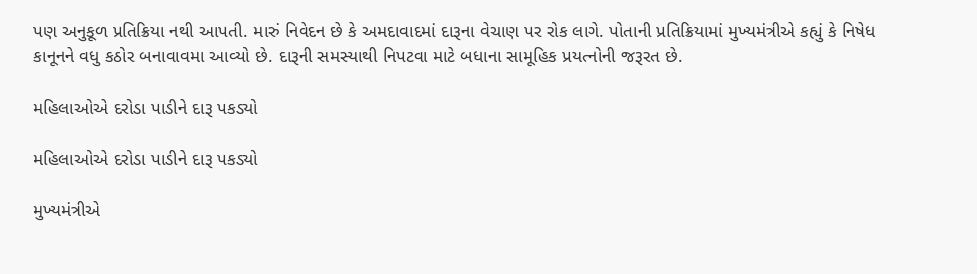પણ અનુકૂળ પ્રતિક્રિયા નથી આપતી. મારું નિવેદન છે કે અમદાવાદમાં દારૂના વેચાણ પર રોક લાગે. પોતાની પ્રતિક્રિયામાં મુખ્યમંત્રીએ કહ્યું કે નિષેધ કાનૂનને વધુ કઠોર બનાવાવમા આવ્યો છે. દારૂની સમસ્યાથી નિપટવા માટે બધાના સામૂહિક પ્રયત્નોની જરૂરત છે.

મહિલાઓએ દરોડા પાડીને દારૂ પકડ્યો

મહિલાઓએ દરોડા પાડીને દારૂ પકડ્યો

મુખ્યમંત્રીએ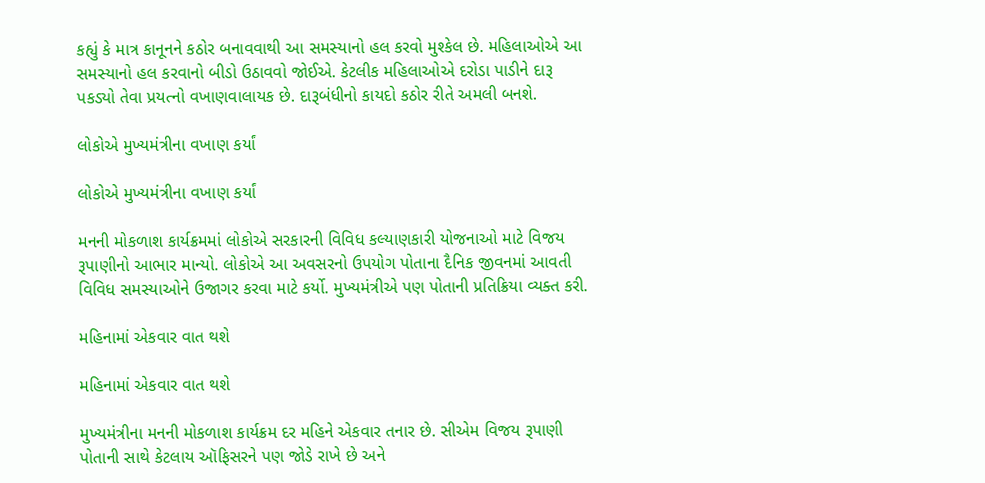કહ્યું કે માત્ર કાનૂનને કઠોર બનાવવાથી આ સમસ્યાનો હલ કરવો મુશ્કેલ છે. મહિલાઓએ આ સમસ્યાનો હલ કરવાનો બીડો ઉઠાવવો જોઈએ. કેટલીક મહિલાઓએ દરોડા પાડીને દારૂ પકડ્યો તેવા પ્રયત્નો વખાણવાલાયક છે. દારૂબંધીનો કાયદો કઠોર રીતે અમલી બનશે.

લોકોએ મુખ્યમંત્રીના વખાણ કર્યાં

લોકોએ મુખ્યમંત્રીના વખાણ કર્યાં

મનની મોકળાશ કાર્યક્રમમાં લોકોએ સરકારની વિવિધ કલ્યાણકારી યોજનાઓ માટે વિજય રૂપાણીનો આભાર માન્યો. લોકોએ આ અવસરનો ઉપયોગ પોતાના દૈનિક જીવનમાં આવતી વિવિધ સમસ્યાઓને ઉજાગર કરવા માટે કર્યો. મુખ્યમંત્રીએ પણ પોતાની પ્રતિક્રિયા વ્યક્ત કરી.

મહિનામાં એકવાર વાત થશે

મહિનામાં એકવાર વાત થશે

મુખ્યમંત્રીના મનની મોકળાશ કાર્યક્રમ દર મહિને એકવાર તનાર છે. સીએમ વિજય રૂપાણી પોતાની સાથે કેટલાય ઑફિસરને પણ જોડે રાખે છે અને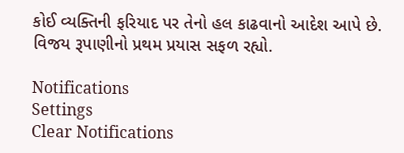કોઈ વ્યક્તિની ફરિયાદ પર તેનો હલ કાઢવાનો આદેશ આપે છે. વિજય રૂપાણીનો પ્રથમ પ્રયાસ સફળ રહ્યો.

Notifications
Settings
Clear Notifications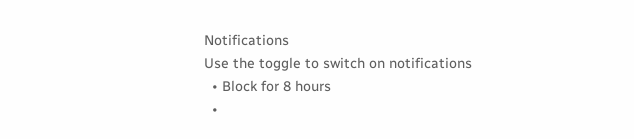Notifications
Use the toggle to switch on notifications
  • Block for 8 hours
  •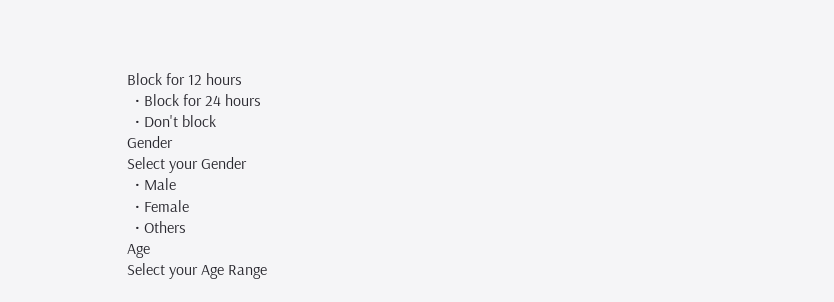Block for 12 hours
  • Block for 24 hours
  • Don't block
Gender
Select your Gender
  • Male
  • Female
  • Others
Age
Select your Age Range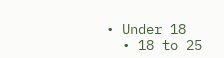• Under 18
  • 18 to 25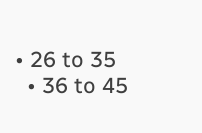• 26 to 35
  • 36 to 45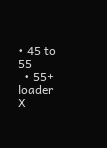• 45 to 55
  • 55+
loader
X